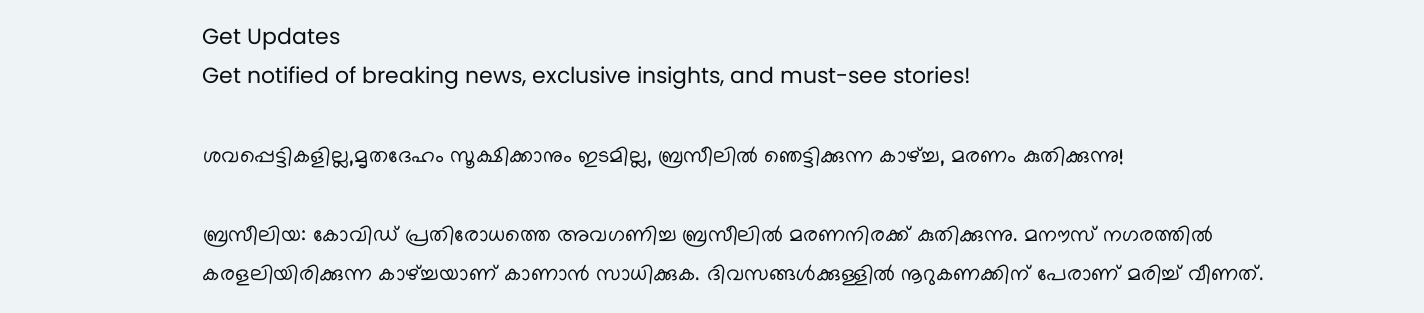Get Updates
Get notified of breaking news, exclusive insights, and must-see stories!

ശവപ്പെട്ടികളില്ല,മൃതദേഹം സൂക്ഷിക്കാനും ഇടമില്ല, ബ്രസീലില്‍ ഞെട്ടിക്കുന്ന കാഴ്ച്ച, മരണം കുതിക്കുന്നു!

ബ്രസീലിയ: കോവിഡ് പ്രതിരോധത്തെ അവഗണിച്ച ബ്രസീലില്‍ മരണനിരക്ക് കുതിക്കുന്നു. മനൗസ് നഗരത്തില്‍ കരളലിയിരിക്കുന്ന കാഴ്ച്ചയാണ് കാണാന്‍ സാധിക്കുക. ദിവസങ്ങള്‍ക്കുള്ളില്‍ നൂറുകണക്കിന് പേരാണ് മരിച്ച് വീണത്.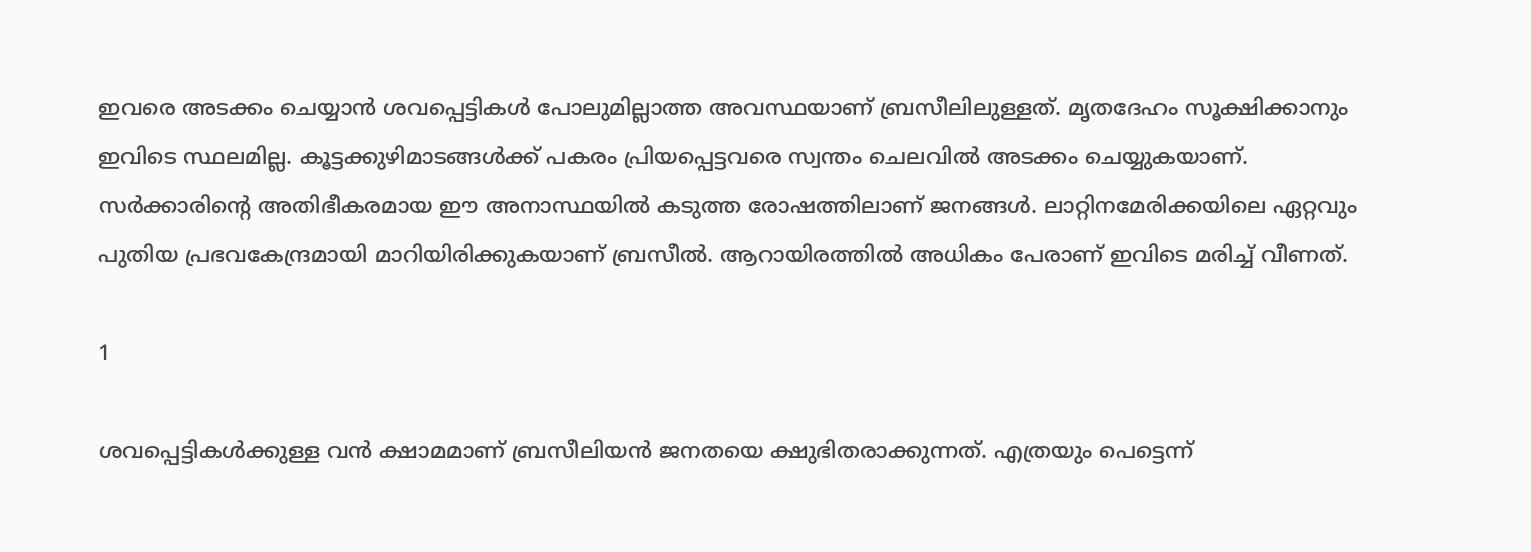ഇവരെ അടക്കം ചെയ്യാന്‍ ശവപ്പെട്ടികള്‍ പോലുമില്ലാത്ത അവസ്ഥയാണ് ബ്രസീലിലുള്ളത്. മൃതദേഹം സൂക്ഷിക്കാനും ഇവിടെ സ്ഥലമില്ല. കൂട്ടക്കുഴിമാടങ്ങള്‍ക്ക് പകരം പ്രിയപ്പെട്ടവരെ സ്വന്തം ചെലവില്‍ അടക്കം ചെയ്യുകയാണ്. സര്‍ക്കാരിന്റെ അതിഭീകരമായ ഈ അനാസ്ഥയില്‍ കടുത്ത രോഷത്തിലാണ് ജനങ്ങള്‍. ലാറ്റിനമേരിക്കയിലെ ഏറ്റവും പുതിയ പ്രഭവകേന്ദ്രമായി മാറിയിരിക്കുകയാണ് ബ്രസീല്‍. ആറായിരത്തില്‍ അധികം പേരാണ് ഇവിടെ മരിച്ച് വീണത്.

1

ശവപ്പെട്ടികള്‍ക്കുള്ള വന്‍ ക്ഷാമമാണ് ബ്രസീലിയന്‍ ജനതയെ ക്ഷുഭിതരാക്കുന്നത്. എത്രയും പെട്ടെന്ന്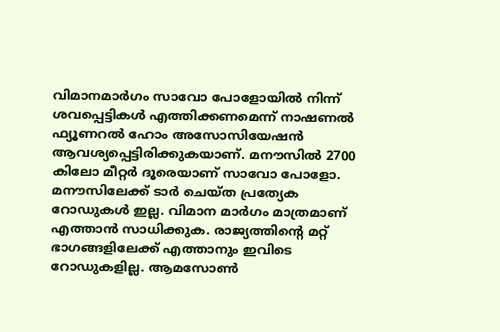വിമാനമാര്‍ഗം സാവോ പോളോയില്‍ നിന്ന് ശവപ്പെട്ടികള്‍ എത്തിക്കണമെന്ന് നാഷണല്‍ ഫ്യൂണറല്‍ ഹോം അസോസിയേഷന്‍ ആവശ്യപ്പെട്ടിരിക്കുകയാണ്. മനൗസില്‍ 2700 കിലോ മീറ്റര്‍ ദൂരെയാണ് സാവോ പോളോ. മനൗസിലേക്ക് ടാര്‍ ചെയ്ത പ്രത്യേക റോഡുകള്‍ ഇല്ല. വിമാന മാര്‍ഗം മാത്രമാണ് എത്താന്‍ സാധിക്കുക. രാജ്യത്തിന്റെ മറ്റ് ഭാഗങ്ങളിലേക്ക് എത്താനും ഇവിടെ റോഡുകളില്ല. ആമസോണ്‍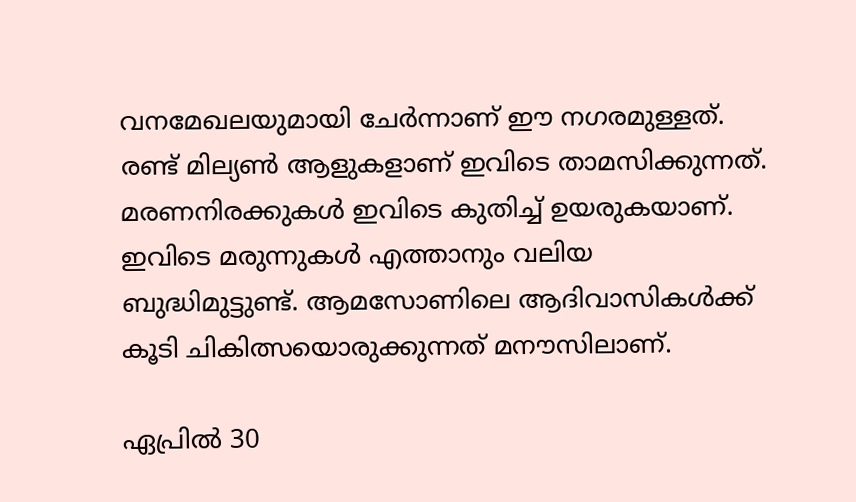വനമേഖലയുമായി ചേര്‍ന്നാണ് ഈ നഗരമുള്ളത്. രണ്ട് മില്യണ്‍ ആളുകളാണ് ഇവിടെ താമസിക്കുന്നത്. മരണനിരക്കുകള്‍ ഇവിടെ കുതിച്ച് ഉയരുകയാണ്. ഇവിടെ മരുന്നുകള്‍ എത്താനും വലിയ ബുദ്ധിമുട്ടുണ്ട്. ആമസോണിലെ ആദിവാസികള്‍ക്ക് കൂടി ചികിത്സയൊരുക്കുന്നത് മനൗസിലാണ്.

ഏപ്രില്‍ 30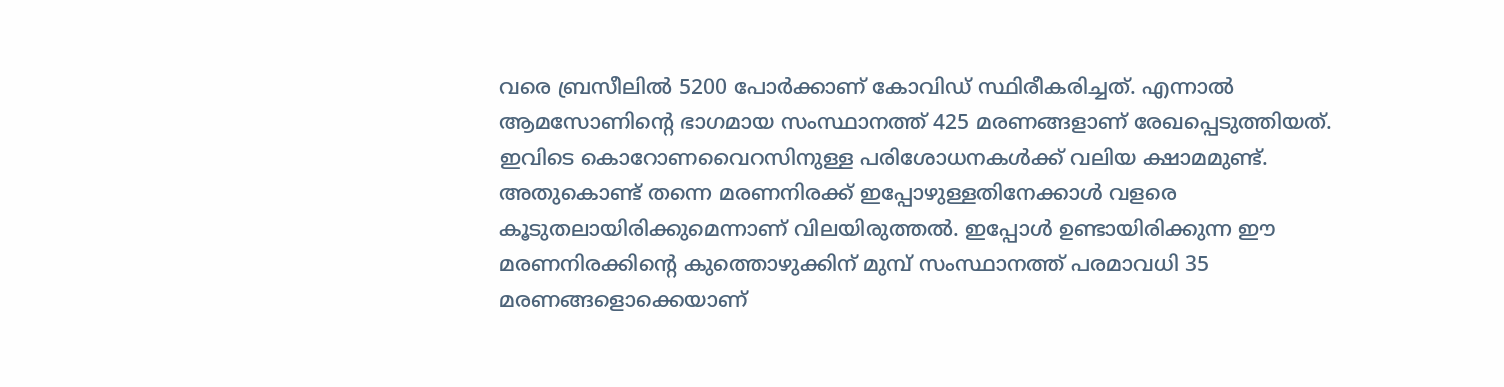വരെ ബ്രസീലില്‍ 5200 പോര്‍ക്കാണ് കോവിഡ് സ്ഥിരീകരിച്ചത്. എന്നാല്‍ ആമസോണിന്റെ ഭാഗമായ സംസ്ഥാനത്ത് 425 മരണങ്ങളാണ് രേഖപ്പെടുത്തിയത്. ഇവിടെ കൊറോണവൈറസിനുള്ള പരിശോധനകള്‍ക്ക് വലിയ ക്ഷാമമുണ്ട്. അതുകൊണ്ട് തന്നെ മരണനിരക്ക് ഇപ്പോഴുള്ളതിനേക്കാള്‍ വളരെ കൂടുതലായിരിക്കുമെന്നാണ് വിലയിരുത്തല്‍. ഇപ്പോള്‍ ഉണ്ടായിരിക്കുന്ന ഈ മരണനിരക്കിന്റെ കുത്തൊഴുക്കിന് മുമ്പ് സംസ്ഥാനത്ത് പരമാവധി 35 മരണങ്ങളൊക്കെയാണ്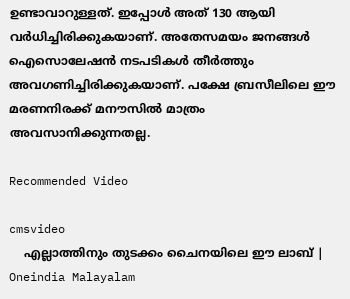ഉണ്ടാവാറുള്ളത്. ഇപ്പോള്‍ അത് 130 ആയി വര്‍ധിച്ചിരിക്കുകയാണ്. അതേസമയം ജനങ്ങള്‍ ഐസൊലേഷന്‍ നടപടികള്‍ തീര്‍ത്തും അവഗണിച്ചിരിക്കുകയാണ്. പക്ഷേ ബ്രസീലിലെ ഈ മരണനിരക്ക് മനൗസില്‍ മാത്രം അവസാനിക്കുന്നതല്ല.

Recommended Video

cmsvideo
    എല്ലാത്തിനും തുടക്കം ചൈനയിലെ ഈ ലാബ് | Oneindia Malayalam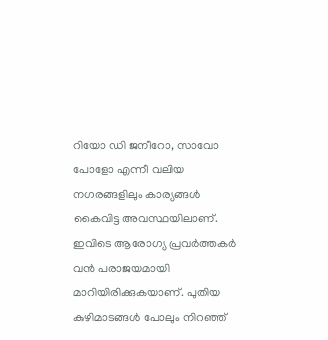റിയോ ഡി ജനീറോ, സാവോ പോളോ എന്നീ വലിയ നഗരങ്ങളിലും കാര്യങ്ങള്‍ കൈവിട്ട അവസ്ഥയിലാണ്. ഇവിടെ ആരോഗ്യ പ്രവര്‍ത്തകര്‍ വന്‍ പരാജയമായി മാറിയിരിക്കുകയാണ്. പുതിയ കുഴിമാടങ്ങള്‍ പോലും നിറഞ്ഞ്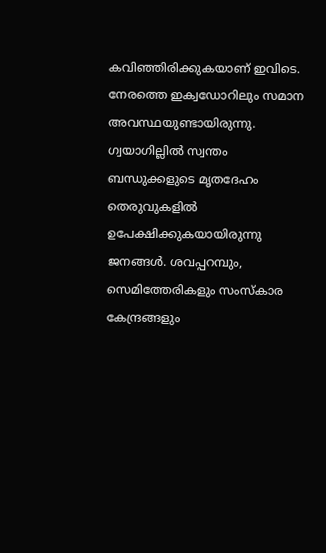കവിഞ്ഞിരിക്കുകയാണ് ഇവിടെ. നേരത്തെ ഇക്വഡോറിലും സമാന അവസ്ഥയുണ്ടായിരുന്നു. ഗ്വയാഗില്ലില്‍ സ്വന്തം ബന്ധുക്കളുടെ മൃതദേഹം തെരുവുകളില്‍ ഉപേക്ഷിക്കുകയായിരുന്നു ജനങ്ങള്‍. ശവപ്പറമ്പും, സെമിത്തേരികളും സംസ്‌കാര കേന്ദ്രങ്ങളും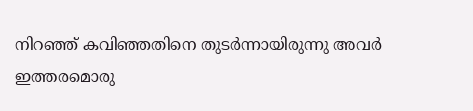നിറഞ്ഞ് കവിഞ്ഞതിനെ തുടര്‍ന്നായിരുന്നു അവര്‍ ഇത്തരമൊരു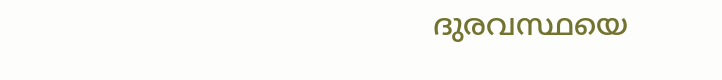ദുരവസ്ഥയെ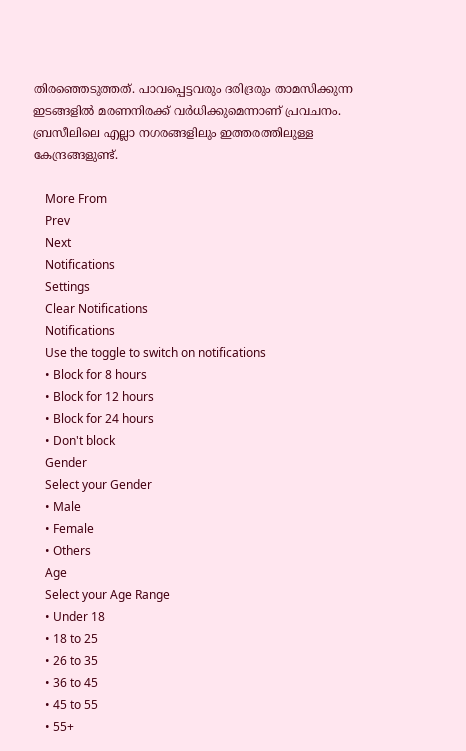തിരഞ്ഞെടുത്തത്. പാവപ്പെട്ടവരും ദരിദ്രരും താമസിക്കുന്ന ഇടങ്ങളില്‍ മരണനിരക്ക് വര്‍ധിക്കുമെന്നാണ് പ്രവചനം. ബ്രസീലിലെ എല്ലാ നഗരങ്ങളിലും ഇത്തരത്തിലുള്ള കേന്ദ്രങ്ങളുണ്ട്.

    More From
    Prev
    Next
    Notifications
    Settings
    Clear Notifications
    Notifications
    Use the toggle to switch on notifications
    • Block for 8 hours
    • Block for 12 hours
    • Block for 24 hours
    • Don't block
    Gender
    Select your Gender
    • Male
    • Female
    • Others
    Age
    Select your Age Range
    • Under 18
    • 18 to 25
    • 26 to 35
    • 36 to 45
    • 45 to 55
    • 55+